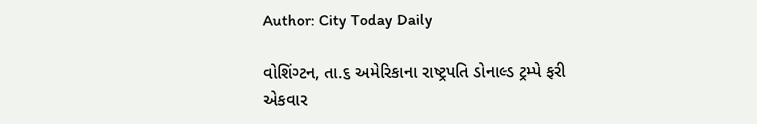Author: City Today Daily

વોશિંગ્ટન, તા.૬ અમેરિકાના રાષ્ટ્રપતિ ડોનાલ્ડ ટ્રમ્પે ફરી એકવાર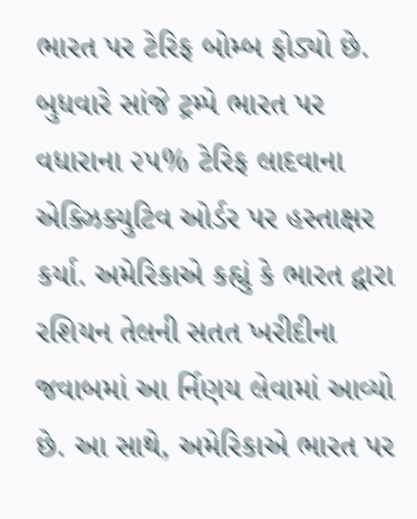ભારત પર ટેરિફ બોમ્બ ફોડ્યો છે. બુધવારે સાંજે ટ્રમ્પે ભારત પર વધારાના ૨૫% ટેરિફ લાદવાના એક્ઝિક્યુટિવ ઓર્ડર પર હસ્તાક્ષર કર્યા. અમેરિકાએ કહ્યું કે ભારત દ્વારા રશિયન તેલની સતત ખરીદીના જવાબમાં આ ર્નિણય લેવામાં આવ્યો છે. આ સાથે, અમેરિકાએ ભારત પર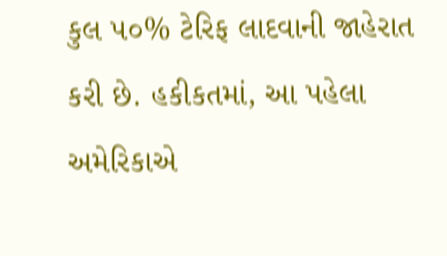કુલ ૫૦% ટેરિફ લાદવાની જાહેરાત કરી છે. હકીકતમાં, આ પહેલા અમેરિકાએ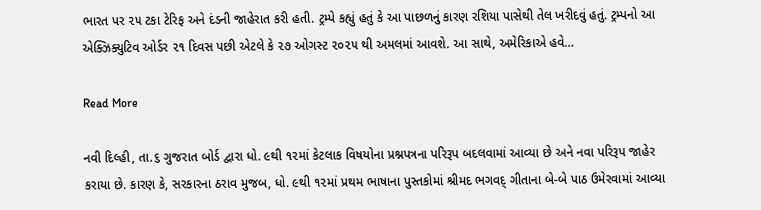ભારત પર ૨૫ ટકા ટેરિફ અને દંડની જાહેરાત કરી હતી. ટ્રમ્પે કહ્યું હતું કે આ પાછળનું કારણ રશિયા પાસેથી તેલ ખરીદવું હતું. ટ્રમ્પનો આ એક્ઝિક્યુટિવ ઓર્ડર ૨૧ દિવસ પછી એટલે કે ૨૭ ઓગસ્ટ ૨૦૨૫ થી અમલમાં આવશે. આ સાથે, અમેરિકાએ હવે…

Read More

નવી દિલ્હી, તા.૬ ગુજરાત બોર્ડ દ્વારા ધો. ૯થી ૧૨માં કેટલાક વિષયોના પ્રશ્નપત્રના પરિરૂપ બદલવામાં આવ્યા છે અને નવા પરિરૂપ જાહેર કરાયા છે. કારણ કે, સરકારના ઠરાવ મુજબ, ધો. ૯થી ૧૨માં પ્રથમ ભાષાના પુસ્તકોમાં શ્રીમદ ભગવદ્ ગીતાના બે-બે પાઠ ઉમેરવામાં આવ્યા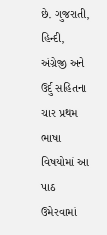છે. ગુજરાતી, હિન્દી, અંગ્રેજી અને ઉર્દુ સહિતના ચાર પ્રથમ ભાષા વિષયોમાં આ પાઠ ઉમેરવામાં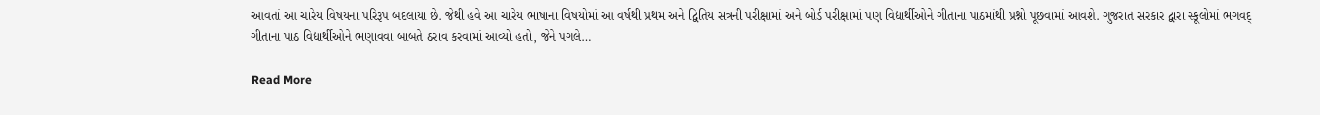આવતાં આ ચારેય વિષયના પરિરૂપ બદલાયા છે. જેથી હવે આ ચારેય ભાષાના વિષયોમાં આ વર્ષથી પ્રથમ અને દ્વિતિય સત્રની પરીક્ષામાં અને બોર્ડ પરીક્ષામાં પણ વિદ્યાર્થીઓને ગીતાના પાઠમાંથી પ્રશ્નો પૂછવામાં આવશે. ગુજરાત સરકાર દ્વારા સ્કૂલોમાં ભગવદ્ ગીતાના પાઠ વિદ્યાર્થીઓને ભણાવવા બાબતે ઠરાવ કરવામાં આવ્યો હતો, જેને પગલે…

Read More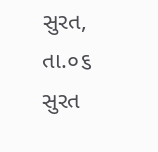સુરત, તા.૦૬ સુરત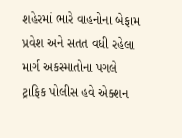શહેરમાં ભારે વાહનોના બેફામ પ્રવેશ અને સતત વધી રહેલા માર્ગ અકસ્માતોના પગલે ટ્રાફિક પોલીસ હવે એક્શન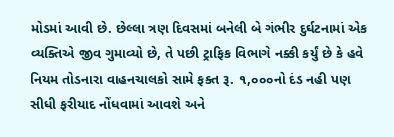મોડમાં આવી છે. છેલ્લા ત્રણ દિવસમાં બનેલી બે ગંભીર દુર્ઘટનામાં એક વ્યક્તિએ જીવ ગુમાવ્યો છે, તે પછી ટ્રાફિક વિભાગે નક્કી કર્યું છે કે હવે નિયમ તોડનારા વાહનચાલકો સામે ફક્ત રૂ. ૧,૦૦૦નો દંડ નહી પણ સીધી ફરીયાદ નોંધવામાં આવશે અને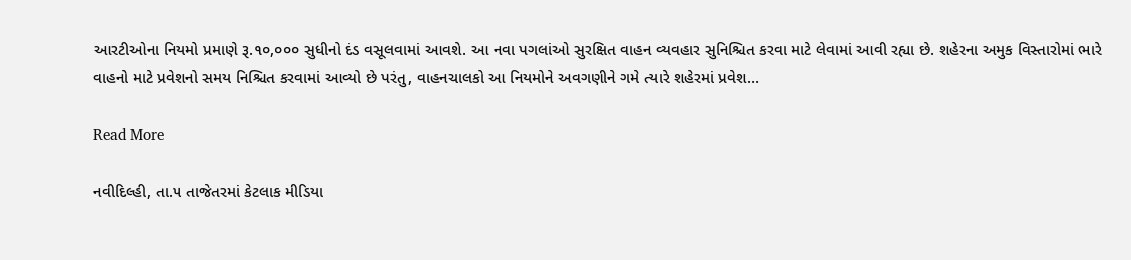આરટીઓના નિયમો પ્રમાણે રૂ.૧૦,૦૦૦ સુધીનો દંડ વસૂલવામાં આવશે. આ નવા પગલાંઓ સુરક્ષિત વાહન વ્યવહાર સુનિશ્ચિત કરવા માટે લેવામાં આવી રહ્યા છે. શહેરના અમુક વિસ્તારોમાં ભારે વાહનો માટે પ્રવેશનો સમય નિશ્ચિત કરવામાં આવ્યો છે પરંતુ, વાહનચાલકો આ નિયમોને અવગણીને ગમે ત્યારે શહેરમાં પ્રવેશ…

Read More

નવીદિલ્હી, તા.૫ તાજેતરમાં કેટલાક મીડિયા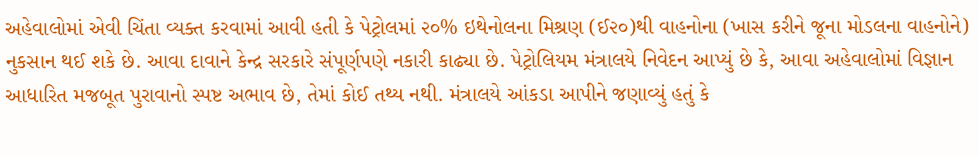અહેવાલોમાં એવી ચિંતા વ્યક્ત કરવામાં આવી હતી કે પેટ્રોલમાં ૨૦% ઇથેનોલના મિશ્રણ (ઈ૨૦)થી વાહનોના (ખાસ કરીને જૂના મોડલના વાહનોને) નુકસાન થઈ શકે છે. આવા દાવાને કેન્દ્ર સરકારે સંપૂર્ણપણે નકારી કાઢ્યા છે. પેટ્રોલિયમ મંત્રાલયે નિવેદન આપ્યું છે કે, આવા અહેવાલોમાં વિજ્ઞાન આધારિત મજબૂત પુરાવાનો સ્પષ્ટ અભાવ છે, તેમાં કોઈ તથ્ય નથી. મંત્રાલયે આંકડા આપીને જણાવ્યું હતું કે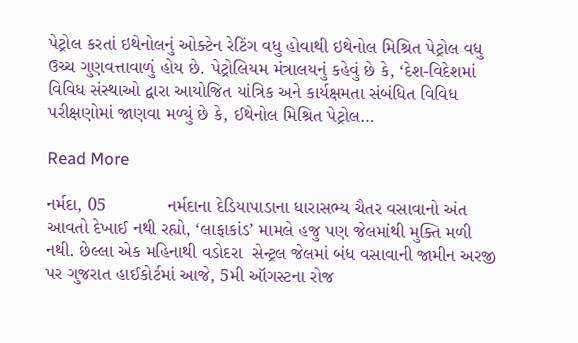પેટ્રોલ કરતાં ઇથેનોલનું ઓક્ટેન રેટિંગ વધુ હોવાથી ઇથેનોલ મિશ્રિત પેટ્રોલ વધુ ઉચ્ચ ગુણવત્તાવાળું હોય છે. પેટ્રોલિયમ મંત્રાલયનું કહેવું છે કે, ‘દેશ-વિદેશમાં વિવિધ સંસ્થાઓ દ્વારા આયોજિત યાંત્રિક અને કાર્યક્ષમતા સંબંધિત વિવિધ પરીક્ષણોમાં જાણવા મળ્યું છે કે, ઈથેનોલ મિશ્રિત પેટ્રોલ…

Read More

નર્મદા, 05            નર્મદાના દેડિયાપાડાના ધારાસભ્ય ચૈતર વસાવાનો અંત આવતો દેખાઈ નથી રહ્યો, ‘લાફાકાંડ’ મામલે હજુ પણ જેલમાંથી મુક્તિ મળી નથી. છેલ્લા એક મહિનાથી વડોદરા  સેન્ટ્રલ જેલમાં બંધ વસાવાની જામીન અરજી પર ગુજરાત હાઈકોર્ટમાં આજે, 5મી ઑગસ્ટના રોજ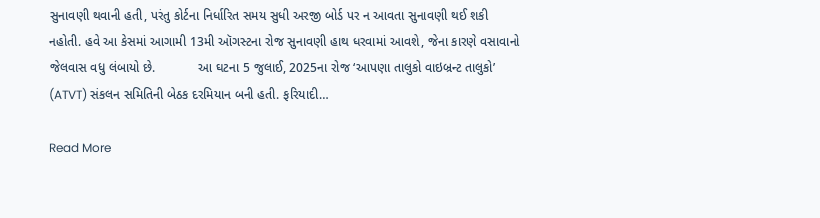સુનાવણી થવાની હતી, પરંતુ કોર્ટના નિર્ધારિત સમય સુધી અરજી બોર્ડ પર ન આવતા સુનાવણી થઈ શકી નહોતી. હવે આ કેસમાં આગામી 13મી ઑગસ્ટના રોજ સુનાવણી હાથ ધરવામાં આવશે, જેના કારણે વસાવાનો જેલવાસ વધુ લંબાયો છે.            આ ઘટના 5 જુલાઈ, 2025ના રોજ ‘આપણા તાલુકો વાઇબ્રન્ટ તાલુકો’ (ATVT) સંકલન સમિતિની બેઠક દરમિયાન બની હતી. ફરિયાદી…

Read More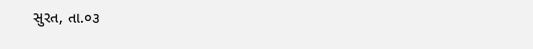સુરત, તા.૦૩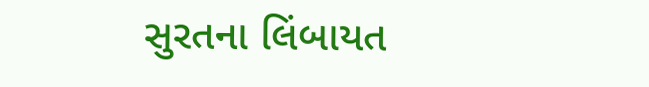સુરતના લિંબાયત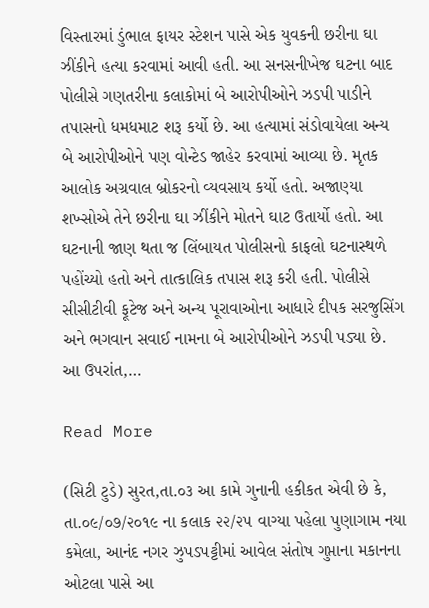વિસ્તારમાં ડુંભાલ ફાયર સ્ટેશન પાસે એક યુવકની છરીના ઘા ઝીંકીને હત્યા કરવામાં આવી હતી. આ સનસનીખેજ ઘટના બાદ પોલીસે ગણતરીના કલાકોમાં બે આરોપીઓને ઝડપી પાડીને તપાસનો ધમધમાટ શરૂ કર્યો છે. આ હત્યામાં સંડોવાયેલા અન્ય બે આરોપીઓને પણ વોન્ટેડ જાહેર કરવામાં આવ્યા છે. મૃતક આલોક અગ્રવાલ બ્રોકરનો વ્યવસાય કર્યો હતો. અજાણ્યા શખ્સોએ તેને છરીના ઘા ઝીંકીને મોતને ઘાટ ઉતાર્યો હતો. આ ઘટનાની જાણ થતા જ લિંબાયત પોલીસનો કાફલો ઘટનાસ્થળે પહોંચ્યો હતો અને તાત્કાલિક તપાસ શરૂ કરી હતી. પોલીસે સીસીટીવી ફૂટેજ અને અન્ય પૂરાવાઓના આધારે દીપક સરજુસિંગ અને ભગવાન સવાઈ નામના બે આરોપીઓને ઝડપી પડ્યા છે. આ ઉપરાંત,…

Read More

(સિટી ટુડે) સુરત,તા.૦૩ આ કામે ગુનાની હકીકત એવી છે કે, તા.૦૯/૦૭/૨૦૧૯ ના કલાક ૨૨/૨૫ વાગ્યા પહેલા પુણાગામ નયા કમેલા, આનંદ નગર ઝુપડપટ્ટીમાં આવેલ સંતોષ ગુપ્તાના મકાનના ઓટલા પાસે આ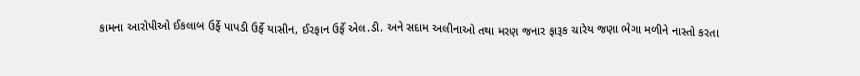કામના આરોપીઓ ઈકલાબ ઉર્ફે પાપડી ઉર્ફે યાસીન, ઈરફાન ઉર્ફે એલ.ડી. અને સદામ અલીનાઓ તથા મરણ જનાર ફારૂક ચારેય જણા ભેગા મળીને નાસ્તો કરતા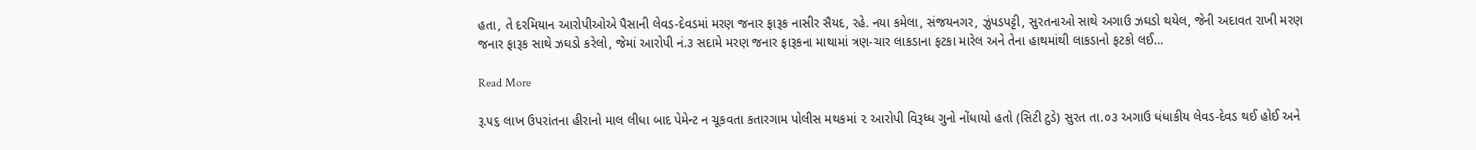હતા, તે દરમિયાન આરોપીઓએ પૈસાની લેવડ-દેવડમાં મરણ જનાર ફારૂક નાસીર સૈયદ, રહે. નયા કમેલા, સંજયનગર, ઝુંપડપટ્ટી, સુરતનાઓ સાથે અગાઉ ઝઘડો થયેલ, જેની અદાવત રાખી મરણ જનાર ફારૂક સાથે ઝઘડો કરેલો, જેમાં આરોપી નં.૩ સદામે મરણ જનાર ફારૂકના માથામાં ત્રણ-ચાર લાકડાના ફટકા મારેલ અને તેના હાથમાંથી લાકડાનો ફટકો લઈ…

Read More

રૂ.૫૬ લાખ ઉપરાંતના હીરાનો માલ લીધા બાદ પેમેન્ટ ન ચૂકવતા કતારગામ પોલીસ મથકમાં ૨ આરોપી વિરૂધ્ધ ગુનો નોંધાયો હતો (સિટી ટુડે) સુરત તા.૦૩ અગાઉ ધંધાકીય લેવડ-દેવડ થઈ હોઈ અને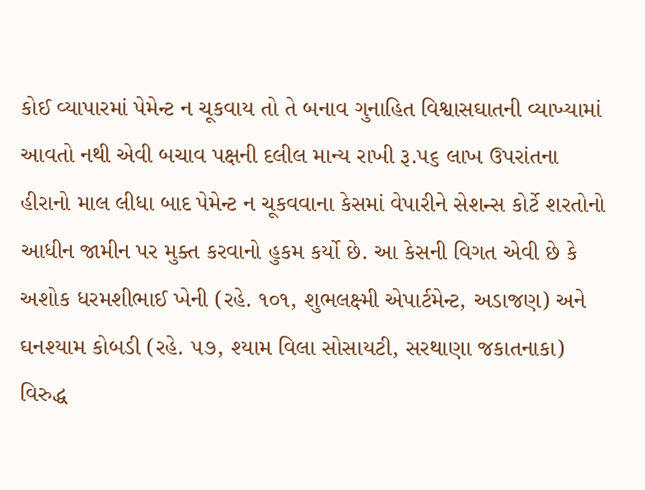કોઈ વ્યાપારમાં પેમેન્ટ ન ચૂકવાય તો તે બનાવ ગુનાહિત વિશ્વાસઘાતની વ્યાખ્યામાં આવતો નથી એવી બચાવ પક્ષની દલીલ માન્ય રાખી રૂ.૫૬ લાખ ઉપરાંતના હીરાનો માલ લીધા બાદ પેમેન્ટ ન ચૂકવવાના કેસમાં વેપારીને સેશન્સ કોર્ટે શરતોનો આધીન જામીન પર મુક્ત કરવાનો હુકમ કર્યો છે. આ કેસની વિગત એવી છે કે અશોક ધરમશીભાઈ ખેની (રહે. ૧૦૧, શુભલક્ષ્મી એપાર્ટમેન્ટ, અડાજણ) અને ઘનશ્યામ કોબડી (રહે. ૫૭, શ્યામ વિલા સોસાયટી, સરથાણા જકાતનાકા) વિરુદ્ધ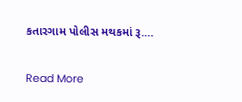કતારગામ પોલીસ મથકમાં રૂ.…

Read More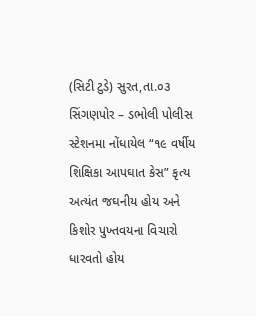(સિટી ટુડે) સુરત,તા.૦૩ સિંગણપોર – ડભોલી પોલીસ સ્ટેશનમા નોંધાયેલ “૧૯ વર્ષીય શિક્ષિકા આપઘાત કેસ” કૃત્ય અત્યંત જઘનીય હોય અને કિશોર પુખ્તવયના વિચારો ધારવતો હોય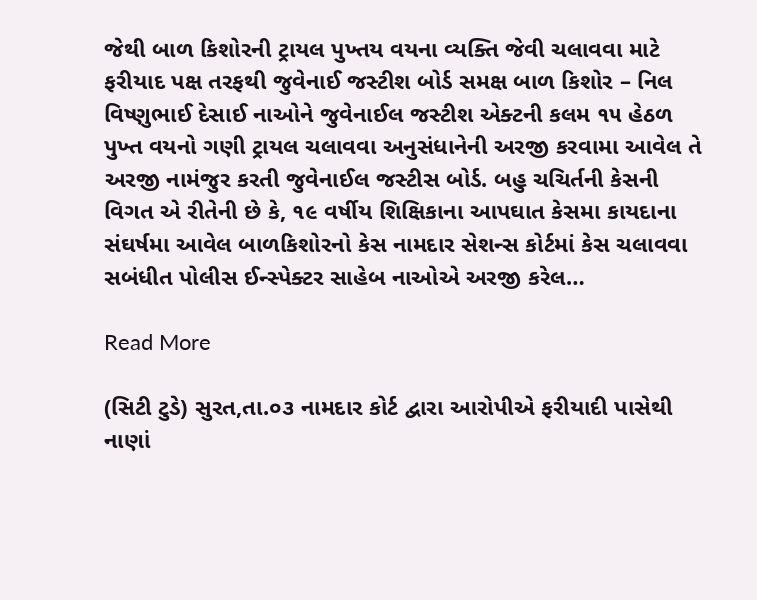જેથી બાળ કિશોરની ટ્રાયલ પુખ્તય વયના વ્યક્તિ જેવી ચલાવવા માટે ફરીયાદ પક્ષ તરફથી જુવેનાઈ જસ્ટીશ બોર્ડ સમક્ષ બાળ કિશોર – નિલ વિષ્ણુભાઈ દેસાઈ નાઓને જુવેનાઈલ જસ્ટીશ એક્ટની કલમ ૧૫ હેઠળ પુખ્ત વયનો ગણી ટ્રાયલ ચલાવવા અનુસંધાનેની અરજી કરવામા આવેલ તે અરજી નામંજુર કરતી જુવેનાઈલ જસ્ટીસ બોર્ડ. બહુ ચચિર્તની કેસની વિગત એ રીતેની છે કે, ૧૯ વર્ષીય શિક્ષિકાના આપઘાત કેસમા કાયદાના સંઘર્ષમા આવેલ બાળકિશોરનો કેસ નામદાર સેશન્સ કોર્ટમાં કેસ ચલાવવા સબંધીત પોલીસ ઈન્સ્પેક્ટર સાહેબ નાઓએ અરજી કરેલ…

Read More

(સિટી ટુડે) સુરત,તા.૦૩ નામદાર કોર્ટ દ્વારા આરોપીએ ફરીયાદી પાસેથી નાણાં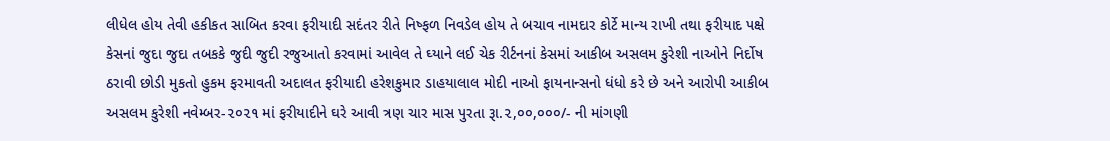લીધેલ હોય તેવી હકીકત સાબિત કરવા ફરીયાદી સદંતર રીતે નિષ્ફળ નિવડેલ હોય તે બચાવ નામદાર કોર્ટે માન્ય રાખી તથા ફરીયાદ પક્ષે કેસનાં જુદા જુદા તબકકે જુદી જુદી રજુઆતો કરવામાં આવેલ તે ઘ્યાને લઈ ચેક રીર્ટનનાં કેસમાં આકીબ અસલમ કુરેશી નાઓને નિર્દોષ ઠરાવી છોડી મુકતો હુકમ ફરમાવતી અદાલત ફરીયાદી હરેશકુમાર ડાહયાલાલ મોદી નાઓ ફાયનાન્સનો ધંધો કરે છે અને આરોપી આકીબ અસલમ કુરેશી નવેમ્બર-૨૦૨૧ માં ફરીયાદીને ઘરે આવી ત્રણ ચાર માસ પુરતા રૂા.૨,૦૦,૦૦૦/- ની માંગણી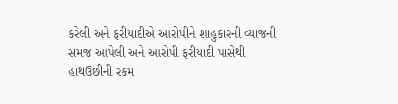કરેલી અને ફરીયાદીએ આરોપીને શાહુકારની વ્યાજની સમજ આપેલી અને આરોપી ફરીયાદી પાસેથી હાથઉછીની રકમ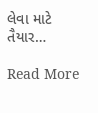લેવા માટે તૈયાર…

Read More